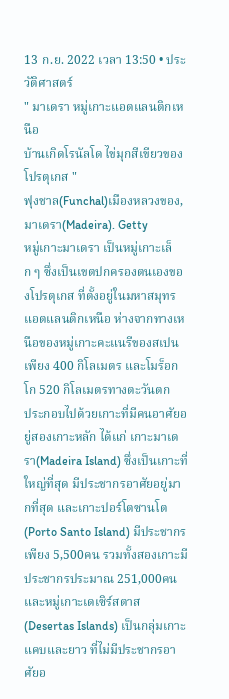13 ก.ย. 2022 เวลา 13:50 • ประวัติศาสตร์
" มาเดรา หมู่เกาะแอตแลนติกเหนือ
บ้านเกิดโรนัลโด ไข่มุกสีเขียวของโปรตุเกส "
ฟุงชาล(Funchal)เมืองหลวงของ, มาเดรา(Madeira). Getty
หมู่เกาะมาเดรา เป็นหมู่เกาะเล็ก ๆ ซึ่งเป็นเขตปกครองตนเองของโปรตุเกส ที่ตั้งอยู่ในมหาสมุทรแอตแลนติกเหนือ ห่างจากทางเหนือของหมู่เกาะคะแนรีของสเปน เพียง 400 กิโลเมตร และโมร็อกโก 520 กิโลเมตรทางตะวันตก
ประกอบไปด้วยเกาะที่มีคนอาศัยอยู่สองเกาะหลัก ได้แก่ เกาะมาเดรา(Madeira Island) ซึ่งเป็นเกาะที่ใหญ่ที่สุด มีประชากรอาศัยอยู่มากที่สุด และเกาะปอร์โตซานโต(Porto Santo Island) มีประชากรเพียง 5,500คน รวมทั้งสองเกาะมีประชากรประมาณ 251,000คน และหมู่เกาะเดเซิร์สตาส(Desertas Islands) เป็นกลุ่มเกาะแคบและยาว ที่ไม่มีประชากรอาศัยอ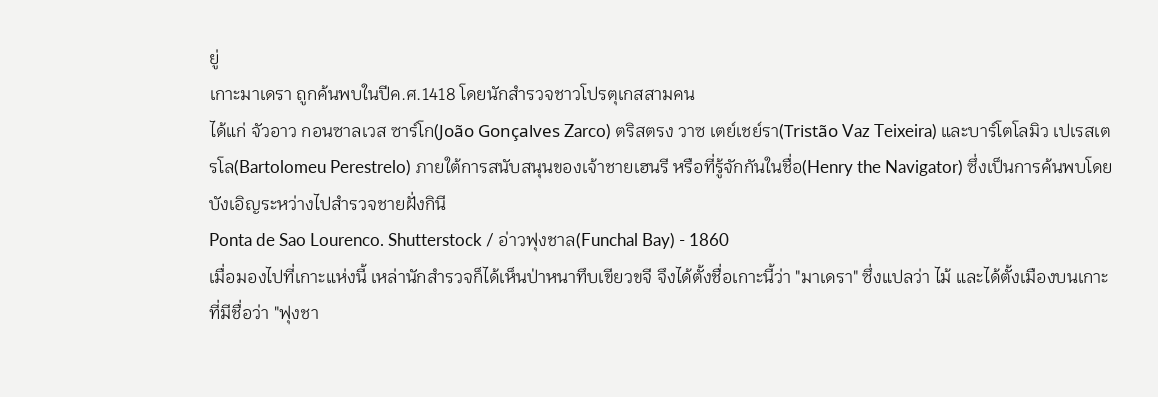ยู่
เกาะมาเดรา ถูกค้นพบในปีค.ศ.1418 โดยนักสำรวจชาวโปรตุเกสสามคน
ได้แก่ จัวอาว กอนซาลเวส ซาร์โก(João Gonçalves Zarco) ตริสตรง วาซ เตย์เชย์รา(Tristão Vaz Teixeira) และบาร์โตโลมิว เปเรสเตรโล(Bartolomeu Perestrelo) ภายใต้การสนับสนุนของเจ้าชายเฮนรี หรือที่รู้จักกันในชื่อ(Henry the Navigator) ซึ่งเป็นการค้นพบโดยบังเอิญระหว่างไปสำรวจชายฝั่งกินี
Ponta de Sao Lourenco. Shutterstock / อ่าวฟุงชาล(Funchal Bay) - 1860
เมื่อมองไปที่เกาะแห่งนี้ เหล่านักสำรวจก็ได้เห็นป่าหนาทึบเขียวขจี จึงได้ตั้งชื่อเกาะนี้ว่า "มาเดรา" ซึ่งแปลว่า ไม้ และได้ตั้งเมืองบนเกาะที่มีชื่อว่า "ฟุงชา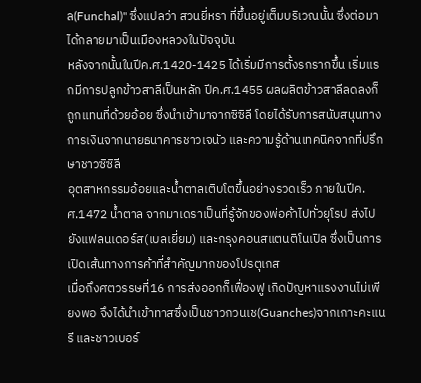ล(Funchal)" ซึ่งแปลว่า สวนยี่หรา ที่ขึ้นอยู่เต็มบริเวณนั้น ซึ่งต่อมาได้กลายมาเป็นเมืองหลวงในปัจจุบัน
หลังจากนั้นในปีค.ศ.1420-1425 ได้เริ่มมีการตั้งรกรากขึ้น เริ่มแรกมีการปลูกข้าวสาลีเป็นหลัก ปีค.ศ.1455 ผลผลิตข้าวสาลีลดลงก็ถูกแทนที่ด้วยอ้อย ซึ่งนำเข้ามาจากซิซิลี โดยได้รับการสนับสนุนทางการเงินจากนายธนาคารชาวเจนัว และความรู้ด้านเทคนิคจากที่ปรึกษาชาวซิซิลี
อุตสาหกรรมอ้อยและน้ำตาลเติบโตขึ้นอย่างรวดเร็ว ภายในปีค.ศ.1472 น้ำตาล จากมาเดราเป็นที่รู้จักของพ่อค้าไปทั่วยุโรป ส่งไปยังแฟลนเดอร์ส(เบลเยี่ยม) และกรุงคอนสแตนติโนเปิล ซึ่งเป็นการเปิดเส้นทางการค้าที่สำคัญมากของโปรตุเกส
เมื่อถึงศตวรรษที่16 การส่งออกก็เฟื่องฟู เกิดปัญหาแรงงานไม่เพียงพอ จึงได้นำเข้าทาสซึ่งเป็นชาวกวนเช(Guanches)จากเกาะคะแนรี และชาวเบอร์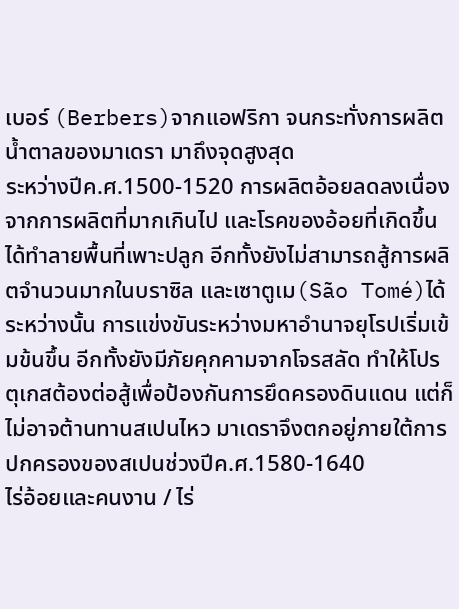เบอร์ (Berbers)จากแอฟริกา จนกระทั่งการผลิตน้ำตาลของมาเดรา มาถึงจุดสูงสุด
ระหว่างปีค.ศ.1500-1520 การผลิตอ้อยลดลงเนื่องจากการผลิตที่มากเกินไป และโรคของอ้อยที่เกิดขึ้นได้ทำลายพื้นที่เพาะปลูก อีกทั้งยังไม่สามารถสู้การผลิตจำนวนมากในบราซิล และเซาตูเม(São Tomé)ได้
ระหว่างนั้น การแข่งขันระหว่างมหาอำนาจยุโรปเริ่มเข้มข้นขึ้น อีกทั้งยังมีภัยคุกคามจากโจรสลัด ทำให้โปรตุเกสต้องต่อสู้เพื่อป้องกันการยึดครองดินแดน แต่ก็ไม่อาจต้านทานสเปนไหว มาเดราจึงตกอยู่ภายใต้การปกครองของสเปนช่วงปีค.ศ.1580-1640
ไร่อ้อยและคนงาน / ไร่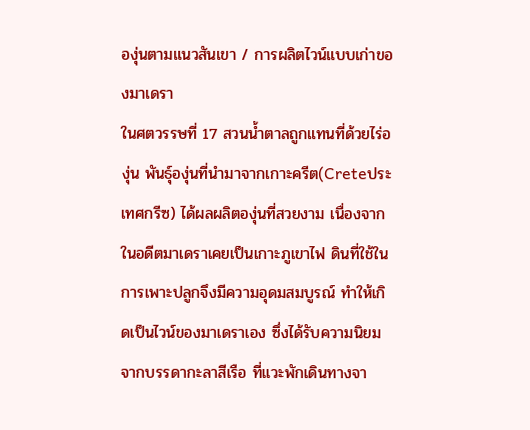องุ่นตามแนวสันเขา / การผลิตไวน์แบบเก่าของมาเดรา
ในศตวรรษที่ 17 สวนน้ำตาลถูกแทนที่ด้วยไร่องุ่น พันธุ์องุ่นที่นำมาจากเกาะครีต(Creteประเทศกรีซ) ได้ผลผลิตองุ่นที่สวยงาม เนื่องจากในอดีตมาเดราเคยเป็นเกาะภูเขาไฟ ดินที่ใช้ในการเพาะปลูกจึงมีความอุดมสมบูรณ์ ทำให้เกิดเป็นไวน์ของมาเดราเอง ซึ่งได้รับความนิยมจากบรรดากะลาสีเรือ ที่แวะพักเดินทางจา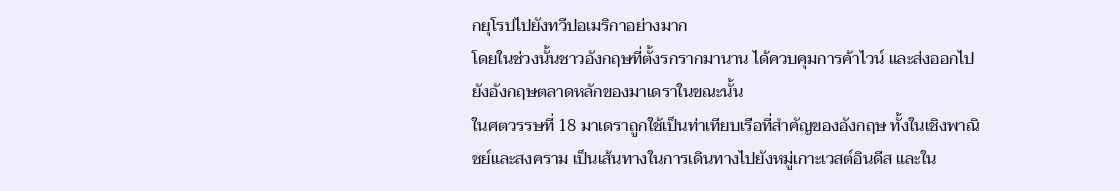กยุโรปไปยังทวีปอเมริกาอย่างมาก
โดยในช่วงนั้นชาวอังกฤษที่ตั้งรกรากมานาน ได้ควบคุมการค้าไวน์ และส่งออกไปยังอังกฤษตลาดหลักของมาเดราในขณะนั้น
ในศตวรรษที่ 18 มาเดราถูกใช้เป็นท่าเทียบเรือที่สำคัญของอังกฤษ ทั้งในเชิงพาณิชย์และสงคราม เป็นเส้นทางในการเดินทางไปยังหมู่เกาะเวสต์อินดีส และใน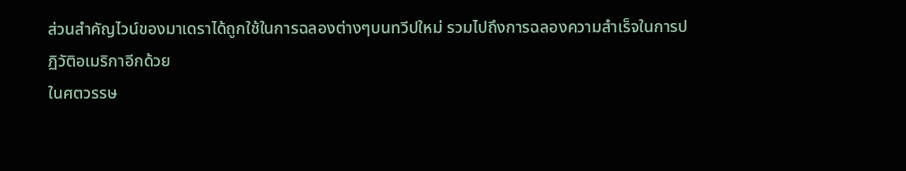ส่วนสำคัญไวน์ของมาเดราได้ถูกใช้ในการฉลองต่างๆบนทวีปใหม่ รวมไปถึงการฉลองความสำเร็จในการปฏิวัติอเมริกาอีกด้วย
ในศตวรรษ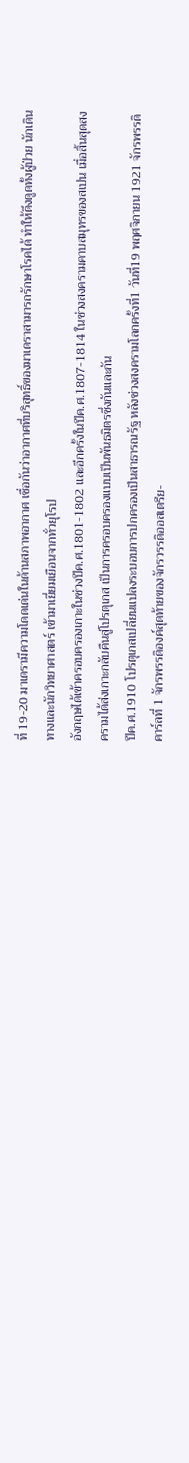ที่ 19-20 มาเดรามีความโดดเด่นในด้านสภาพอากาศ เชื่อกันว่าอากาศที่บริสุทธิ์ของมาเดราสามารถรักษาโรคได้ ทำให้ดึงดูดทั้งผู้ป่วย นักเดินทางและนักวิทยาศาสตร์ เข้ามาเยี่ยมเยือนจากทั่วยุโรป
อังกฤษได้เข้าครอบครองเกาะในช่วงปีค.ศ.1801-1802 และอีกครั้งในปีค.ศ.1807-1814 ในช่วงสงครามคาบสมุทรของสเปน เมื่อสิ้นสุดสงครามได้ส่งเกาะกลับคืนสู่โปรตุเกส เป็นการครอบครองแบบเป็นพันธมิตรซึ่งกันและกัน
ปีค.ศ.1910 โปรตุเกสเปลี่ยนแปลงระบอบการปกครองเป็นสาธารณรัฐ หลังช่วงสงครามโลกครั้งที่1 วันที่19 พฤศจิกายน 1921 จักรพรรดิคาร์ลที่ 1 จักรพรรดิองค์สุดท้ายของจักรวรรดิออสเตรีย-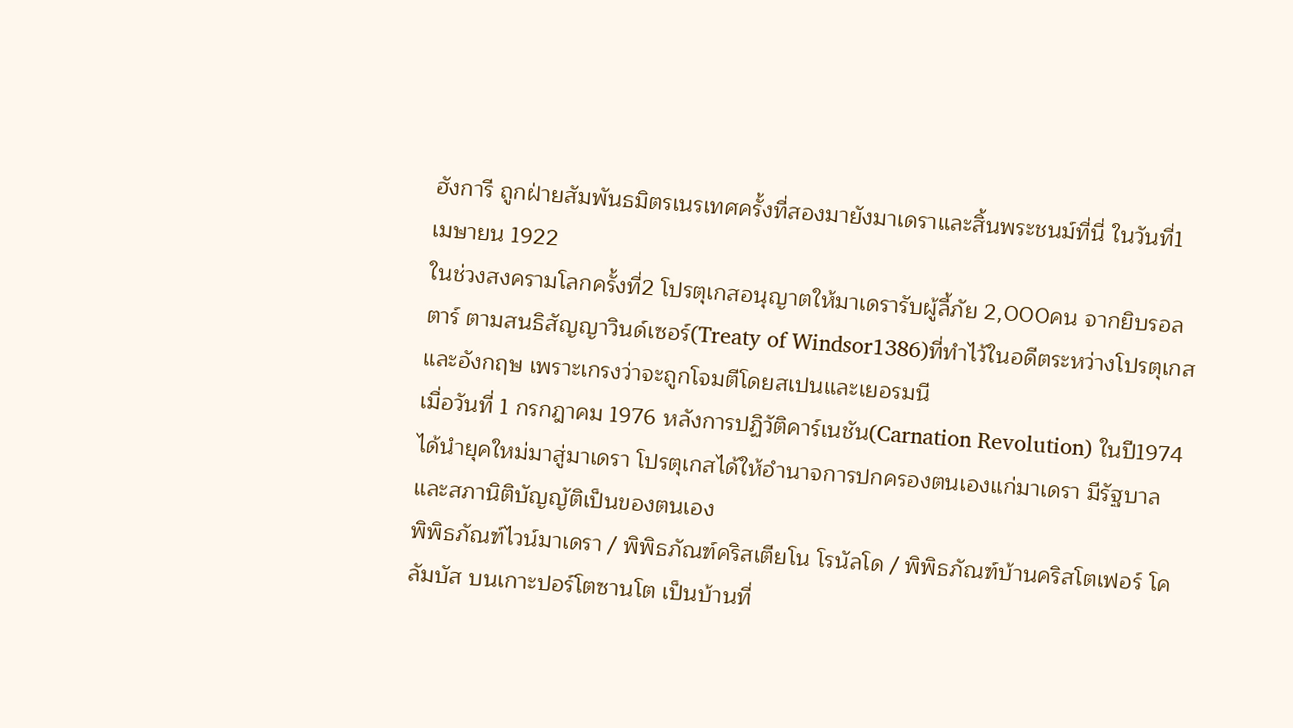ฮังการี ถูกฝ่ายสัมพันธมิตรเนรเทศครั้งที่สองมายังมาเดราและสิ้นพระชนม์ที่นี่ ในวันที่1 เมษายน 1922
ในช่วงสงครามโลกครั้งที่2 โปรตุเกสอนุญาตให้มาเดรารับผู้ลี้ภัย 2,000คน จากยิบรอลตาร์ ตามสนธิสัญญาวินด์เซอร์(Treaty of Windsor1386)ที่ทำไว้ในอดีตระหว่างโปรตุเกสและอังกฤษ เพราะเกรงว่าจะถูกโจมตีโดยสเปนและเยอรมนี
เมื่อวันที่ 1 กรกฎาคม 1976 หลังการปฏิวัติคาร์เนชัน(Carnation Revolution) ในปี1974 ได้นำยุคใหม่มาสู่มาเดรา โปรตุเกสได้ให้อำนาจการปกครองตนเองแก่มาเดรา มีรัฐบาลและสภานิติบัญญัติเป็นของตนเอง
พิพิธภัณฑ์ไวน์มาเดรา / พิพิธภัณฑ์คริสเตียโน โรนัลโด / พิพิธภัณฑ์บ้านคริสโตเฟอร์ โคลัมบัส บนเกาะปอร์โตซานโต เป็นบ้านที่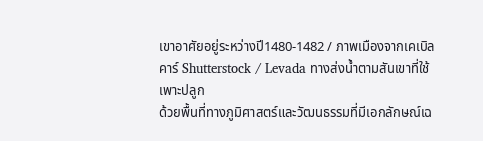เขาอาศัยอยู่ระหว่างปี1480-1482 / ภาพเมืองจากเคเบิลคาร์ Shutterstock / Levada ทางส่งน้ำตามสันเขาที่ใช้เพาะปลูก
ด้วยพื้นที่ทางภูมิศาสตร์และวัฒนธรรมที่มีเอกลักษณ์เฉ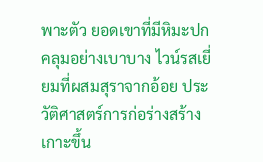พาะตัว ยอดเขาที่มีหิมะปกคลุมอย่างเบาบาง ไวน์รสเยี่ยมที่ผสมสุราจากอ้อย ประวัติศาสตร์การก่อร่างสร้างเกาะขึ้น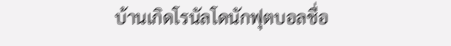บ้านเกิดโรนัลโดนักฟุตบอลชื่อ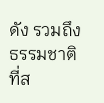ดัง รวมถึงธรรมชาติที่ส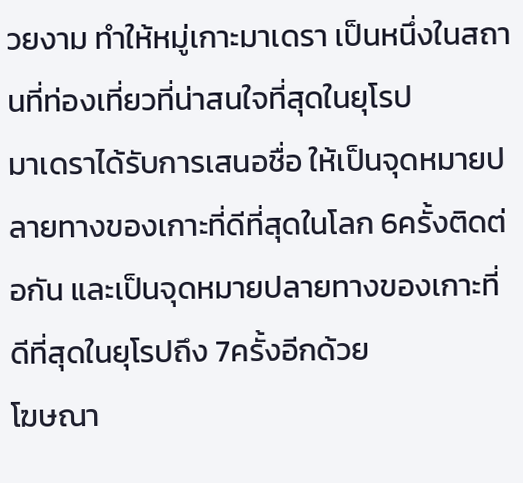วยงาม ทำให้หมู่เกาะมาเดรา เป็นหนึ่งในสถานที่ท่องเที่ยวที่น่าสนใจที่สุดในยุโรป
มาเดราได้รับการเสนอชื่อ ให้เป็นจุดหมายปลายทางของเกาะที่ดีที่สุดในโลก 6ครั้งติดต่อกัน และเป็นจุดหมายปลายทางของเกาะที่ดีที่สุดในยุโรปถึง 7ครั้งอีกด้วย
โฆษณา